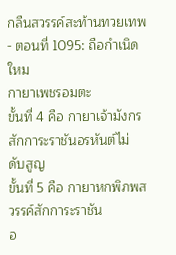กลืนสวรรค์สะท้านทวยเทพ - ตอนที่ 1095: ถือกําเนิดใหม
กายาเพชรอมตะ
ขั้นที่ 4 คือ กายาเจ้ามังกรสักการะราชันอรหันต์ไม่
ดับสูญ
ขั้นที่ 5 คือ กายาหกพิภพสวรรค์สักการะราชัน
อ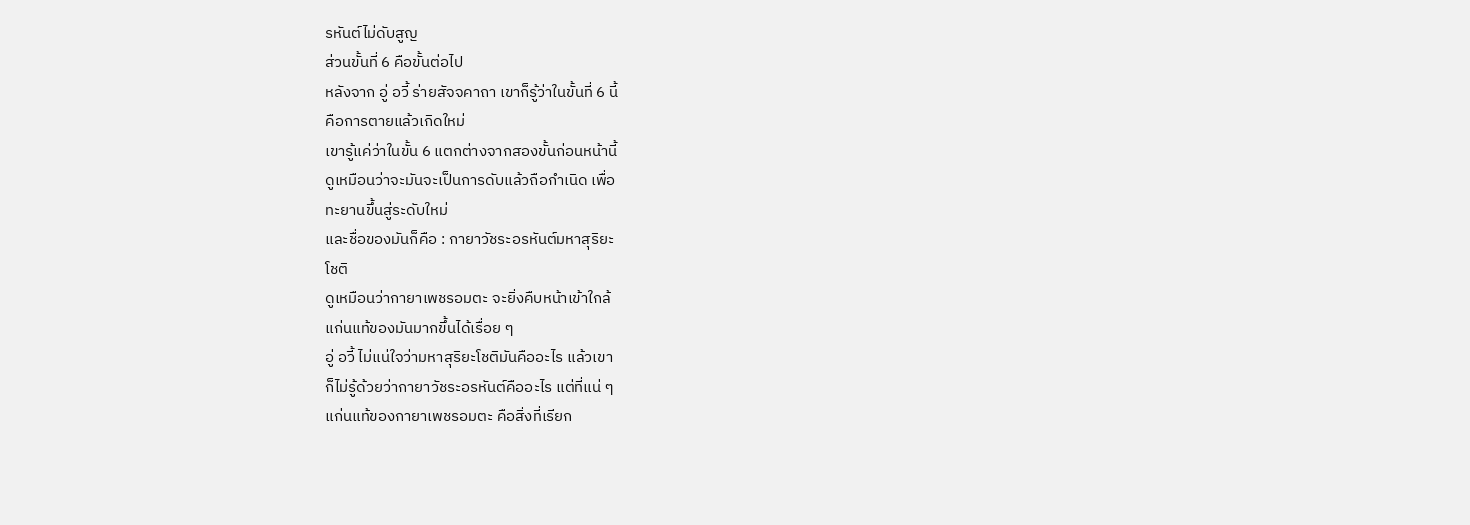รหันต์ไม่ดับสูญ
ส่วนขั้นที่ 6 คือขั้นต่อไป
หลังจาก อู่ อวี้ ร่ายสัจจคาถา เขาก็รู้ว่าในขั้นที่ 6 นี้
คือการตายแล้วเกิดใหม่
เขารู้แค่ว่าในขั้น 6 แตกต่างจากสองขั้นก่อนหน้านี้
ดูเหมือนว่าจะมันจะเป็นการดับแล้วถือกำเนิด เพื่อ
ทะยานขึ้นสู่ระดับใหม่
และชื่อของมันก็คือ : กายาวัชระอรหันต์มหาสุริยะ
โชติ
ดูเหมือนว่ากายาเพชรอมตะ จะยิ่งคืบหน้าเข้าใกล้
แก่นแท้ของมันมากขึ้นได้เรื่อย ๆ
อู่ อวี้ ไม่แน่ใจว่ามหาสุริยะโชติมันคืออะไร แล้วเขา
ก็ไม่รู้ด้วยว่ากายาวัชระอรหันต์คืออะไร แต่ที่แน่ ๆ
แก่นแท้ของกายาเพชรอมตะ คือสิ่งที่เรียก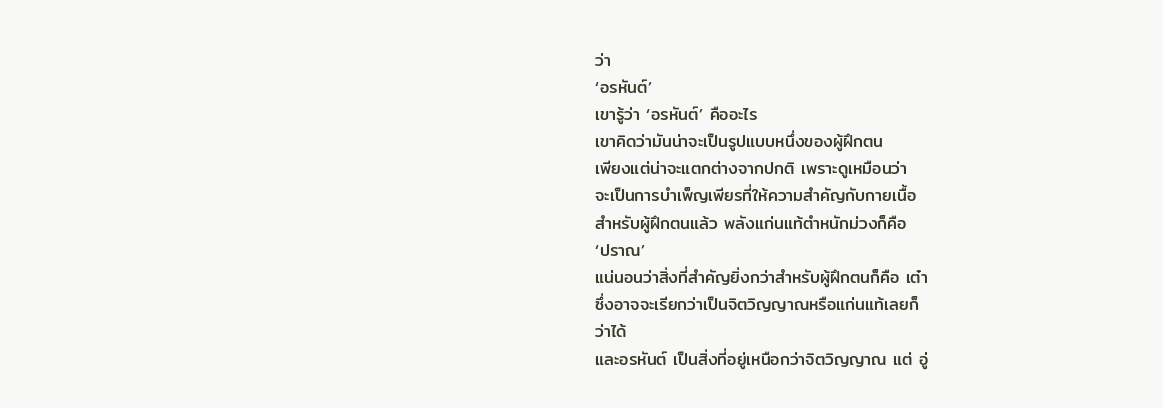ว่า
‘อรหันต์’
เขารู้ว่า ‘อรหันต์’ คืออะไร
เขาคิดว่ามันน่าจะเป็นรูปแบบหนึ่งของผู้ฝึกตน
เพียงแต่น่าจะแตกต่างจากปกติ เพราะดูเหมือนว่า
จะเป็นการบำเพ็ญเพียรที่ให้ความสำคัญกับกายเนื้อ
สำหรับผู้ฝึกตนแล้ว พลังแก่นแท้ตำหนักม่วงก็คือ
‘ปราณ’
แน่นอนว่าสิ่งที่สำคัญยิ่งกว่าสำหรับผู้ฝึกตนก็คือ เต๋า
ซึ่งอาจจะเรียกว่าเป็นจิตวิญญาณหรือแก่นแท้เลยก็
ว่าได้
และอรหันต์ เป็นสิ่งที่อยู่เหนือกว่าจิตวิญญาณ แต่ อู่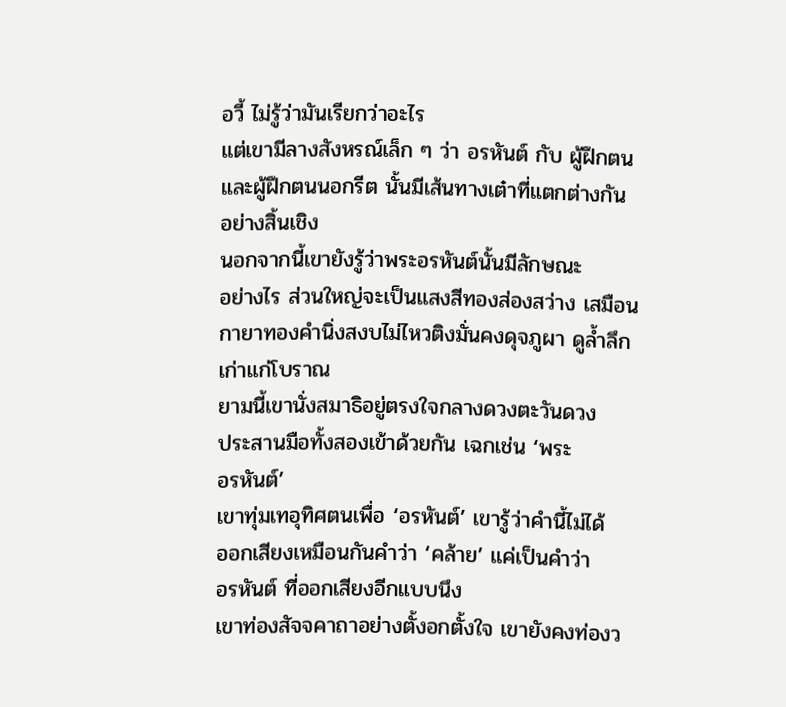อวี้ ไม่รู้ว่ามันเรียกว่าอะไร
แต่เขามีลางสังหรณ์เล็ก ๆ ว่า อรหันต์ กับ ผู้ฝึกตน
และผู้ฝึกตนนอกรีต นั้นมีเส้นทางเต๋าที่แตกต่างกัน
อย่างสิ้นเชิง
นอกจากนี้เขายังรู้ว่าพระอรหันต์นั้นมีลักษณะ
อย่างไร ส่วนใหญ่จะเป็นแสงสีทองส่องสว่าง เสมือน
กายาทองคำนิ่งสงบไม่ไหวติงมั่นคงดุจภูผา ดูล้ำลึก
เก่าแก่โบราณ
ยามนี้เขานั่งสมาธิอยู่ตรงใจกลางดวงตะวันดวง
ประสานมือทั้งสองเข้าด้วยกัน เฉกเช่น ‘พระ
อรหันต์’
เขาทุ่มเทอุทิศตนเพื่อ ‘อรหันต์’ เขารู้ว่าคำนี้ไม่ได้
ออกเสียงเหมือนกันคำว่า ‘คล้าย’ แค่เป็นคำว่า
อรหันต์ ที่ออกเสียงอีกแบบนึง
เขาท่องสัจจคาถาอย่างตั้งอกตั้งใจ เขายังคงท่องว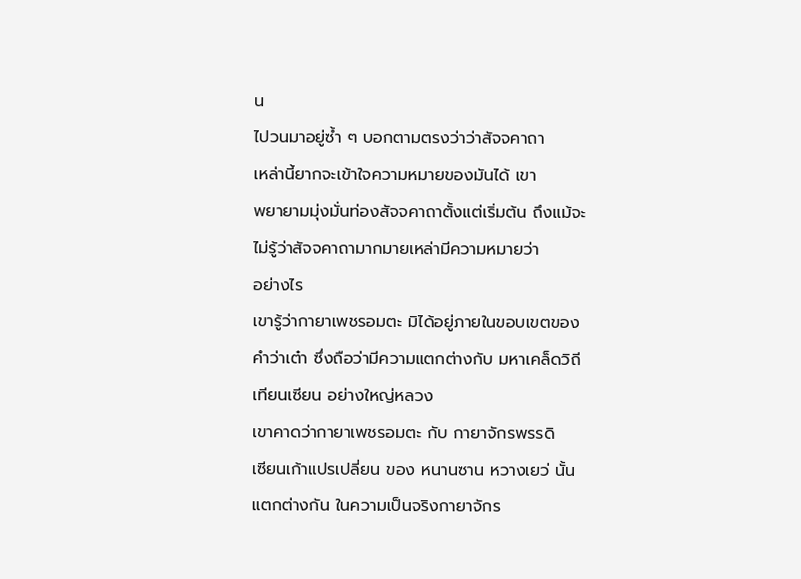น
ไปวนมาอยู่ซ้ำ ๆ บอกตามตรงว่าว่าสัจจคาถา
เหล่านี้ยากจะเข้าใจความหมายของมันได้ เขา
พยายามมุ่งมั่นท่องสัจจคาถาตั้งแต่เริ่มต้น ถึงแม้จะ
ไม่รู้ว่าสัจจคาถามากมายเหล่ามีความหมายว่า
อย่างไร
เขารู้ว่ากายาเพชรอมตะ มิได้อยู่ภายในขอบเขตของ
คำว่าเต๋า ซึ่งถือว่ามีความแตกต่างกับ มหาเคล็ดวิถี
เทียนเซียน อย่างใหญ่หลวง
เขาคาดว่ากายาเพชรอมตะ กับ กายาจักรพรรดิ
เซียนเก้าแปรเปลี่ยน ของ หนานซาน หวางเยว่ นั้น
แตกต่างกัน ในความเป็นจริงกายาจักร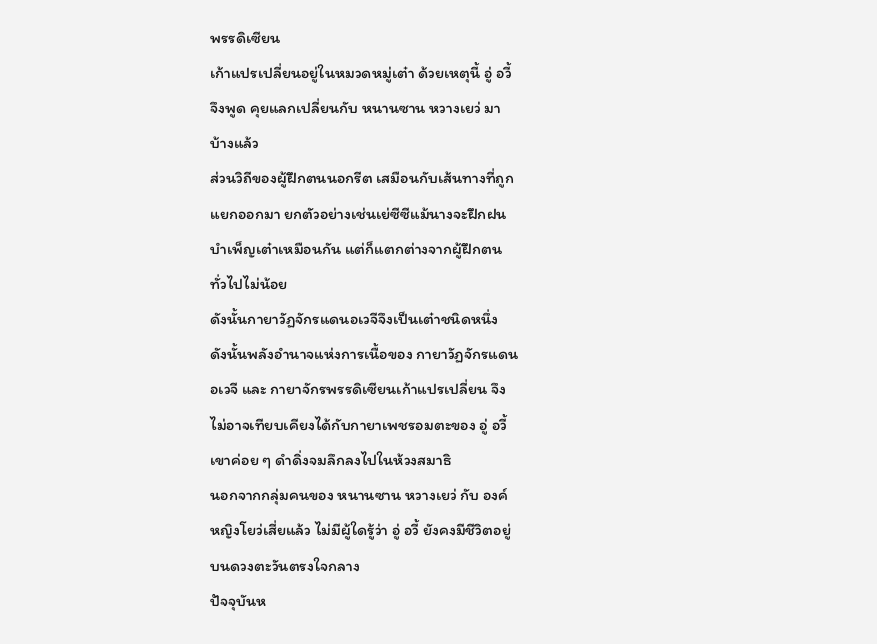พรรดิเซียน
เก้าแปรเปลี่ยนอยู่ในหมวดหมู่เต๋า ด้วยเหตุนี้ อู่ อวี้
จึงพูด คุยแลกเปลี่ยนกับ หนานซาน หวางเยว่ มา
บ้างแล้ว
ส่วนวิถีของผู้ฝึกตนนอกรีต เสมือนกับเส้นทางที่ถูก
แยกออกมา ยกตัวอย่างเช่นเย่ซีซีแม้นางจะฝึกฝน
บำเพ็ญเต๋าเหมือนกัน แต่ก็แตกต่างจากผู้ฝึกตน
ทั่วไปไม่น้อย
ดังนั้นกายาวัฏจักรแดนอเวจีจึงเป็นเต๋าชนิดหนึ่ง
ดังนั้นพลังอำนาจแห่งการเนื้อของ กายาวัฏจักรแดน
อเวจี และ กายาจักรพรรดิเซียนเก้าแปรเปลี่ยน จึง
ไม่อาจเทียบเคียงได้กับกายาเพชรอมตะของ อู่ อวี้
เขาค่อย ๆ ดำดิ่งจมลึกลงไปในห้วงสมาธิ
นอกจากกลุ่มคนของ หนานซาน หวางเยว่ กับ องค์
หญิงโยว่เสี่ยแล้ว ไม่มีผู้ใดรู้ว่า อู่ อวี้ ยังคงมีชีวิตอยู่
บนดวงตะวันตรงใจกลาง
ปัจจุบันห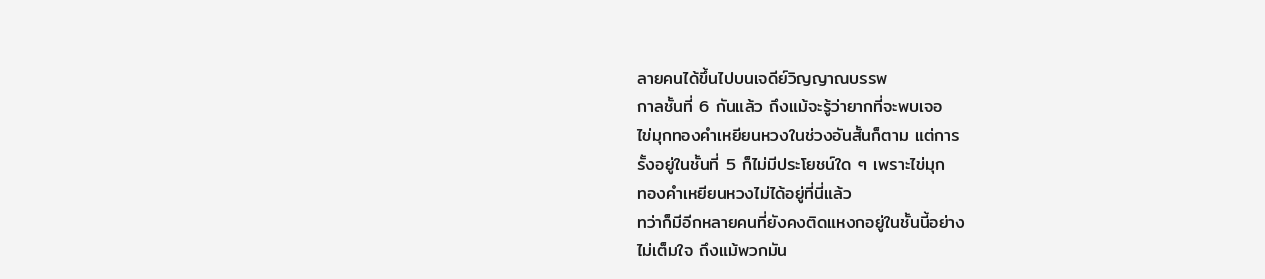ลายคนได้ขึ้นไปบนเจดีย์วิญญาณบรรพ
กาลชั้นที่ 6 กันแล้ว ถึงแม้จะรู้ว่ายากที่จะพบเจอ
ไข่มุกทองคำเหยียนหวงในช่วงอันสั้นก็ตาม แต่การ
รั้งอยู่ในชั้นที่ 5 ก็ไม่มีประโยชน์ใด ๆ เพราะไข่มุก
ทองคำเหยียนหวงไม่ได้อยู่ที่นี่แล้ว
ทว่าก็มีอีกหลายคนที่ยังคงติดแหงกอยู่ในชั้นนี้อย่าง
ไม่เต็มใจ ถึงแม้พวกมัน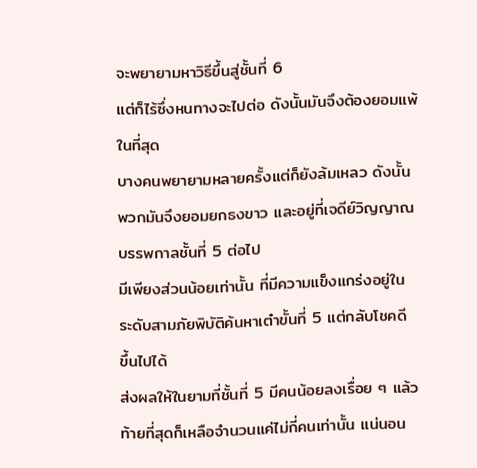จะพยายามหาวิธีขึ้นสู่ชั้นที่ 6
แต่ก็ไร้ซึ่งหนทางจะไปต่อ ดังนั้นมันจึงต้องยอมแพ้
ในที่สุด
บางคนพยายามหลายครั้งแต่ก็ยังล้มเหลว ดังนั้น
พวกมันจึงยอมยกธงขาว และอยู่ที่เจดีย์วิญญาณ
บรรพกาลชั้นที่ 5 ต่อไป
มีเพียงส่วนน้อยเท่านั้น ที่มีความแข็งแกร่งอยู่ใน
ระดับสามภัยพิบัติค้นหาเต๋าขั้นที่ 5 แต่กลับโชคดี
ขึ้นไปได้
ส่งผลให้ในยามที่ชั้นที่ 5 มีคนน้อยลงเรื่อย ๆ แล้ว
ท้ายที่สุดก็เหลือจำนวนแค่ไม่กี่คนเท่านั้น แน่นอน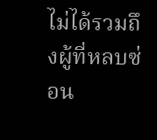ไม่ได้รวมถึงผู้ที่หลบซ่อน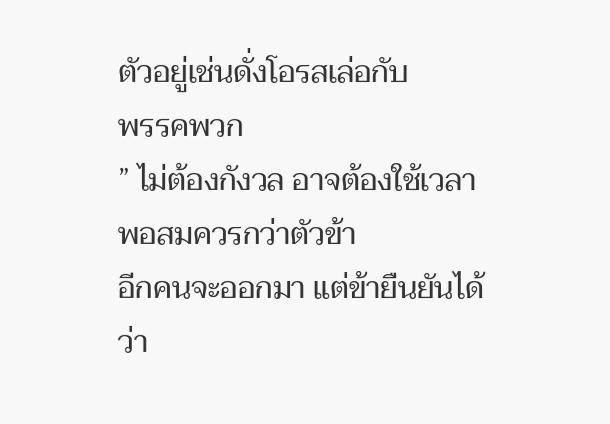ตัวอยู่เช่นดั่งโอรสเล่อกับ
พรรคพวก
” ไม่ต้องกังวล อาจต้องใช้เวลาพอสมควรกว่าตัวข้า
อีกคนจะออกมา แต่ข้ายืนยันได้ว่า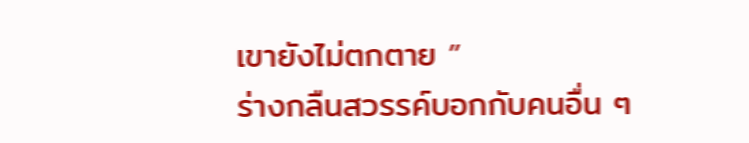เขายังไม่ตกตาย ”
ร่างกลืนสวรรค์บอกกับคนอื่น ๆ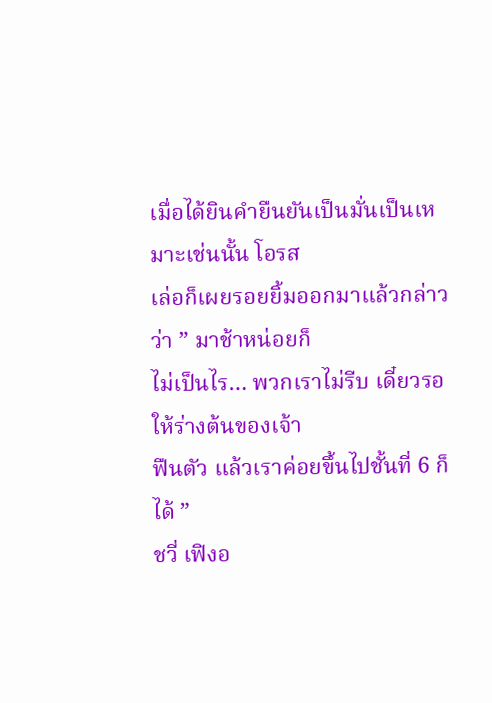เมื่อได้ยินคำยืนยันเป็นมั่นเป็นเหมาะเช่นนั้น โอรส
เล่อก็เผยรอยยิ้มออกมาแล้วกล่าวว่า ” มาช้าหน่อยก็
ไม่เป็นไร… พวกเราไม่รีบ เดี๋ยวรอให้ร่างต้นของเจ้า
ฟืนตัว แล้วเราค่อยขึ้นไปชั้นที่ 6 ก็ได้ ”
ชวี่ เฟิงอ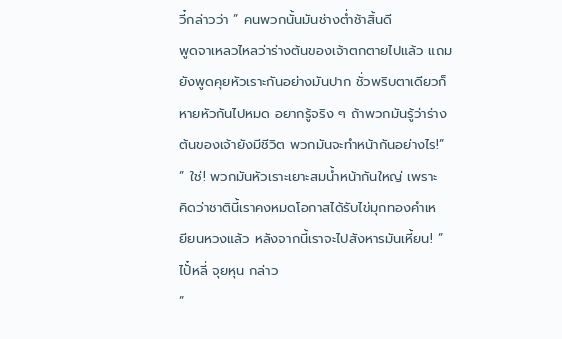วี๋กล่าวว่า ” คนพวกนั้นมันช่างต่ำช้าสิ้นดี
พูดจาเหลวไหลว่าร่างต้นของเจ้าตกตายไปแล้ว แถม
ยังพูดคุยหัวเราะกันอย่างมันปาก ชั่วพริบตาเดียวก็
หายหัวกันไปหมด อยากรู้จริง ๆ ถ้าพวกมันรู้ว่าร่าง
ต้นของเจ้ายังมีชีวิต พวกมันจะทำหน้ากันอย่างไร!”
” ใช่! พวกมันหัวเราะเยาะสมน้ำหน้ากันใหญ่ เพราะ
คิดว่าชาตินี้เราคงหมดโอกาสได้รับไข่มุกทองคำเห
ยียนหวงแล้ว หลังจากนี้เราจะไปสังหารมันเหี้ยน! ”
ไปั๋หลี่ จุยหุน กล่าว
”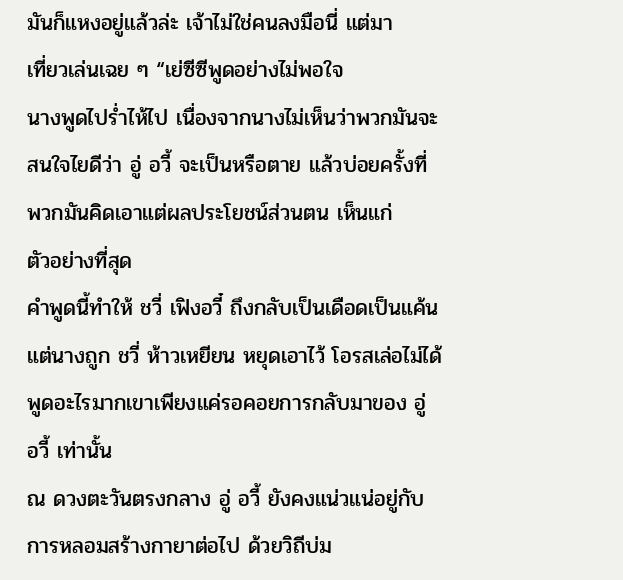มันก็แหงอยู่แล้วล่ะ เจ้าไม่ใช่คนลงมือนี่ แต่มา
เที่ยวเล่นเฉย ๆ “เย่ซีซีพูดอย่างไม่พอใจ
นางพูดไปร่ำไห้ไป เนื่องจากนางไม่เห็นว่าพวกมันจะ
สนใจไยดีว่า อู่ อวี้ จะเป็นหรือตาย แล้วบ่อยครั้งที่
พวกมันคิดเอาแต่ผลประโยชน์ส่วนตน เห็นแก่
ตัวอย่างที่สุด
คำพูดนี้ทำให้ ชวี่ เฟิงอวี๋ ถึงกลับเป็นเดือดเป็นแค้น
แต่นางถูก ชวี่ ห้าวเหยียน หยุดเอาไว้ โอรสเล่อไม่ได้
พูดอะไรมากเขาเพียงแค่รอคอยการกลับมาของ อู่
อวี้ เท่านั้น
ณ ดวงตะวันตรงกลาง อู่ อวี้ ยังคงแน่วแน่อยู่กับ
การหลอมสร้างกายาต่อไป ด้วยวิถีบ่ม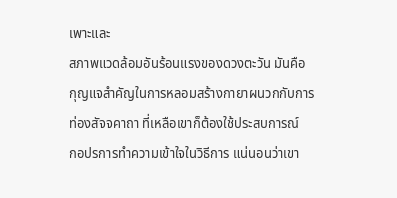เพาะและ
สภาพแวดล้อมอันร้อนแรงของดวงตะวัน มันคือ
กุญแจสำคัญในการหลอมสร้างกายาผนวกกับการ
ท่องสัจจคาถา ที่เหลือเขาก็ต้องใช้ประสบการณ์
กอปรการทำความเข้าใจในวิธีการ แน่นอนว่าเขา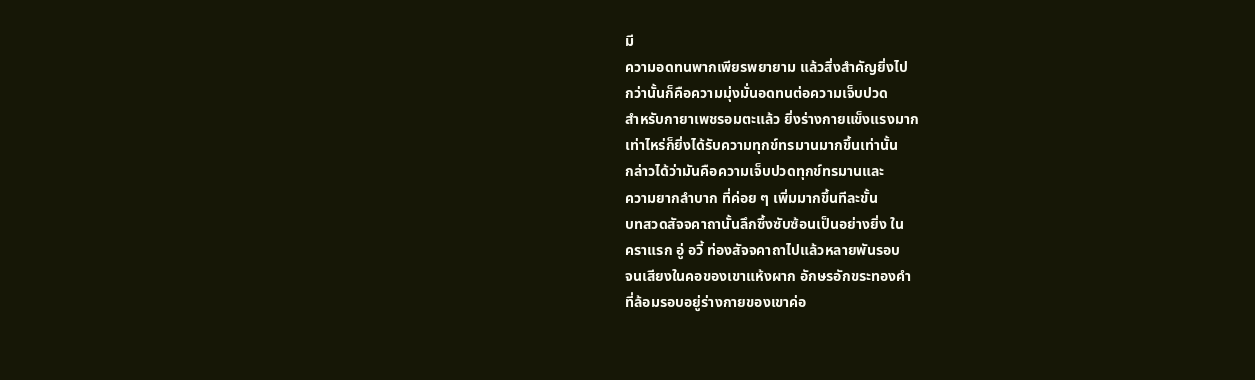มี
ความอดทนพากเพียรพยายาม แล้วสิ่งสำคัญยิ่งไป
กว่านั้นก็คือความมุ่งมั่นอดทนต่อความเจ็บปวด
สำหรับกายาเพชรอมตะแล้ว ยิ่งร่างกายแข็งแรงมาก
เท่าไหร่ก็ยิ่งได้รับความทุกข์ทรมานมากขึ้นเท่านั้น
กล่าวได้ว่ามันคือความเจ็บปวดทุกข์ทรมานและ
ความยากลำบาก ที่ค่อย ๆ เพิ่มมากขึ้นทีละขั้น
บทสวดสัจจคาถานั้นลึกซึ้งซับซ้อนเป็นอย่างยิ่ง ใน
คราแรก อู่ อวี้ ท่องสัจจคาถาไปแล้วหลายพันรอบ
จนเสียงในคอของเขาแห้งผาก อักษรอักขระทองคำ
ที่ล้อมรอบอยู่ร่างกายของเขาค่อ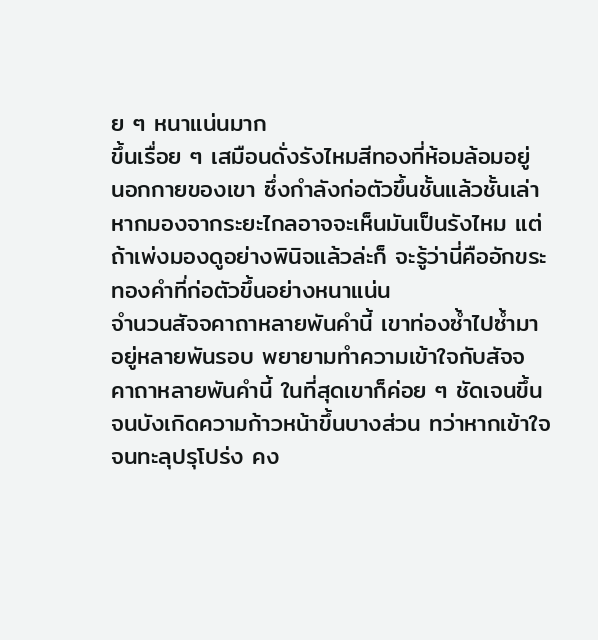ย ๆ หนาแน่นมาก
ขึ้นเรื่อย ๆ เสมือนดั่งรังไหมสีทองที่ห้อมล้อมอยู่
นอกกายของเขา ซึ่งกำลังก่อตัวขึ้นชั้นแล้วชั้นเล่า
หากมองจากระยะไกลอาจจะเห็นมันเป็นรังไหม แต่
ถ้าเพ่งมองดูอย่างพินิจแล้วล่ะก็ จะรู้ว่านี่คืออักขระ
ทองคำที่ก่อตัวขึ้นอย่างหนาแน่น
จำนวนสัจจคาถาหลายพันคำนี้ เขาท่องซ้ำไปซ้ำมา
อยู่หลายพันรอบ พยายามทำความเข้าใจกับสัจจ
คาถาหลายพันคำนี้ ในที่สุดเขาก็ค่อย ๆ ชัดเจนขึ้น
จนบังเกิดความก้าวหน้าขึ้นบางส่วน ทว่าหากเข้าใจ
จนทะลุปรุโปร่ง คง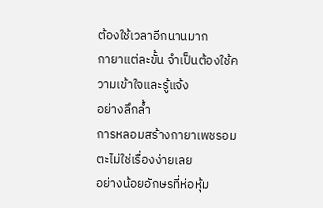ต้องใช้เวลาอีกนานมาก
กายาแต่ละขั้น จำเป็นต้องใช้ความเข้าใจและรู้แจ้ง
อย่างลึกล้ำ
การหลอมสร้างกายาเพชรอมตะไม่ใช่เรื่องง่ายเลย
อย่างน้อยอักษรที่ห่อหุ้ม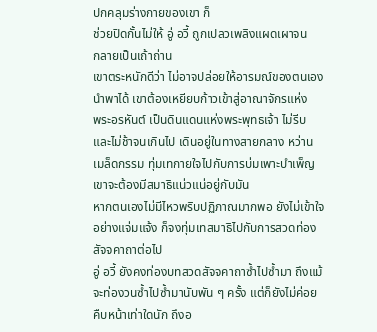ปกคลุมร่างกายของเขา ก็
ช่วยปิดกั้นไม่ให้ อู่ อวี้ ถูกเปลวเพลิงแผดเผาจน
กลายเป็นเถ้าถ่าน
เขาตระหนักดีว่า ไม่อาจปล่อยให้อารมณ์ของตนเอง
นำพาได้ เขาต้องเหยียบก้าวเข้าสู่อาณาจักรแห่ง
พระอรหันต์ เป็นดินแดนแห่งพระพุทธเจ้า ไม่รีบ
และไม่ช้าจนเกินไป เดินอยู่ในทางสายกลาง หว่าน
เมล็ดกรรม ทุ่มเทกายใจไปกับการบ่มเพาะบำเพ็ญ
เขาจะต้องมีสมาธิแน่วแน่อยู่กับมัน
หากตนเองไม่มีไหวพริบปฏิภาณมากพอ ยังไม่เข้าใจ
อย่างแจ่มแจ้ง ก็จงทุ่มเทสมาธิไปกับการสวดท่อง
สัจจคาถาต่อไป
อู่ อวี้ ยังคงท่องบทสวดสัจจคาถาซ้ำไปซ้ำมา ถึงแม้
จะท่องวนซ้ำไปซ้ำมานับพัน ๆ ครั้ง แต่ก็ยังไม่ค่อย
คืบหน้าเท่าใดนัก ถึงอ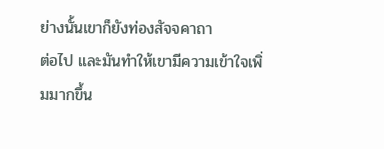ย่างนั้นเขาก็ยังท่องสัจจคาถา
ต่อไป และมันทำให้เขามีความเข้าใจเพิ่มมากขึ้น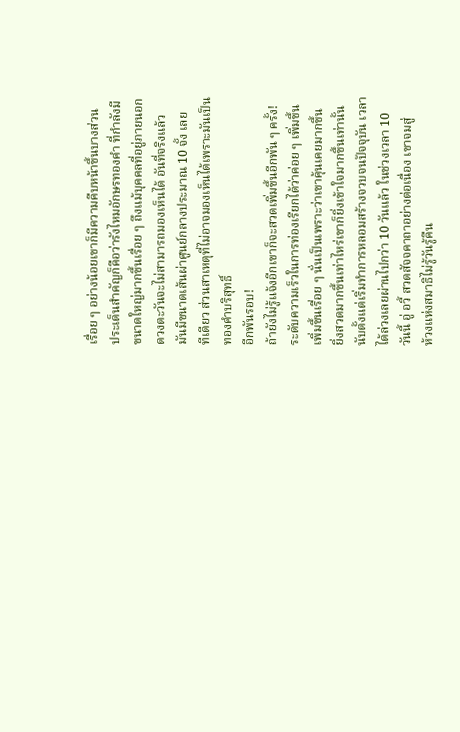เรื่อย ๆ อย่างน้อยเขาก็มีความคืบหน้าขึ้นบางส่วน
ประเด็นสำคัญก็คือว่ารังไหมอักษรทองคำ ที่กำลังมี
ขนาดใหญ่มากขึ้นเรื่อย ๆ ถึงแม้บุคคลที่อยู่ภายนอก
ดวงตะวันจะไม่สามารถมองเห็นได้ อันที่จริงแล้ว
มันมีขนาดเส้นผ่าศูนย์กลางประมาณ 10 จั้ง เลย
ทีเดียว ส่วนสาเหตุที่ไม่อาจมองเห็นได้เพราะมันเป็น
ทองคำบริสุทธิ์
อีกพันรอบ!
ถ้ายังไม่รู้แจ้งอีกเขาก็จะสวดเพิ่มขึ้นอีกพัน ๆ ครั้ง!
ระดับความเร็วในการท่องเรียกได้ว่าค่อย ๆ เพิ่มขึ้น
เพิ่มขึ้นเรื่อย ๆ นั่นเป็นเพราะว่าเขาคุ้นเคยมากขึ้น
ยิ่งสวดมากขึ้นเท่าไหร่เขาก็ยิ่งเข้าใจมากขึ้นเท่านั้น
นับตั้งแต่เริ่มทำการหลอมสร้างจวบจนปัจจุบัน เวลา
ได้ล่วงเลยผ่านไปกว่า 10 วันแล้ว ในช่วงเวลา 10
วันนี้ อู่ อวี้ สวดสัจจคาถาอย่างต่อเนื่อง เขาจมสู่
ห้วงแห่งสมาธิไม่รู้วันรู้คืน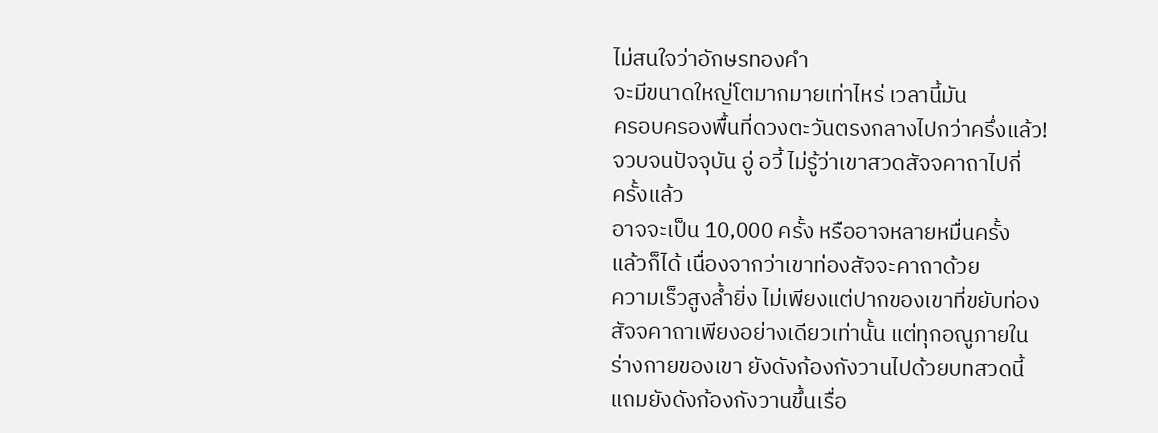ไม่สนใจว่าอักษรทองคำ
จะมีขนาดใหญ่โตมากมายเท่าไหร่ เวลานี้มัน
ครอบครองพื้นที่ดวงตะวันตรงกลางไปกว่าครึ่งแล้ว!
จวบจนปัจจุบัน อู่ อวี้ ไม่รู้ว่าเขาสวดสัจจคาถาไปกี่
ครั้งแล้ว
อาจจะเป็น 10,000 ครั้ง หรืออาจหลายหมื่นครั้ง
แล้วก็ได้ เนื่องจากว่าเขาท่องสัจจะคาถาด้วย
ความเร็วสูงล้ำยิ่ง ไม่เพียงแต่ปากของเขาที่ขยับท่อง
สัจจคาถาเพียงอย่างเดียวเท่านั้น แต่ทุกอณูภายใน
ร่างกายของเขา ยังดังก้องกังวานไปด้วยบทสวดนี้
แถมยังดังก้องกังวานขึ้นเรื่อ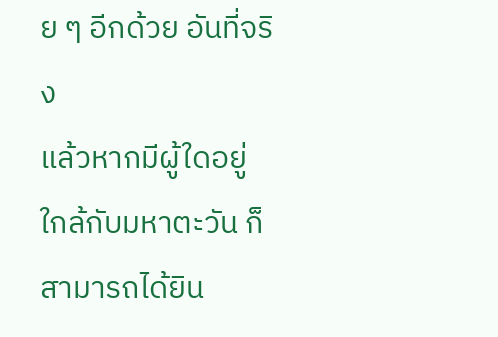ย ๆ อีกด้วย อันที่จริง
แล้วหากมีผู้ใดอยู่ใกล้กับมหาตะวัน ก็สามารถได้ยิน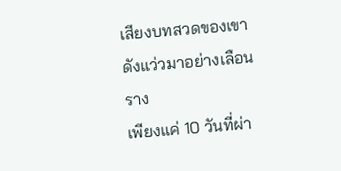เสียงบทสวดของเขาดังแว่วมาอย่างเลือนราง
เพียงแค่ 10 วันที่ผ่า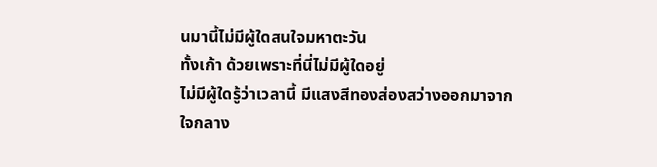นมานี้ไม่มีผู้ใดสนใจมหาตะวัน
ทั้งเก้า ด้วยเพราะที่นี่ไม่มีผู้ใดอยู่
ไม่มีผู้ใดรู้ว่าเวลานี้ มีแสงสีทองส่องสว่างออกมาจาก
ใจกลาง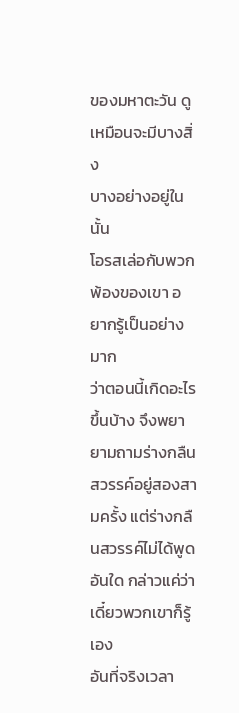ของมหาตะวัน ดูเหมือนจะมีบางสิ่ง
บางอย่างอยู่ในนั้น
โอรสเล่อกับพวกพ้องของเขา อยากรู้เป็นอย่างมาก
ว่าตอนนี้เกิดอะไรขึ้นบ้าง จึงพยายามถามร่างกลืน
สวรรค์อยู่สองสามครั้ง แต่ร่างกลืนสวรรค์ไม่ได้พูด
อันใด กล่าวแค่ว่าเดี๋ยวพวกเขาก็รู้เอง
อันที่จริงเวลา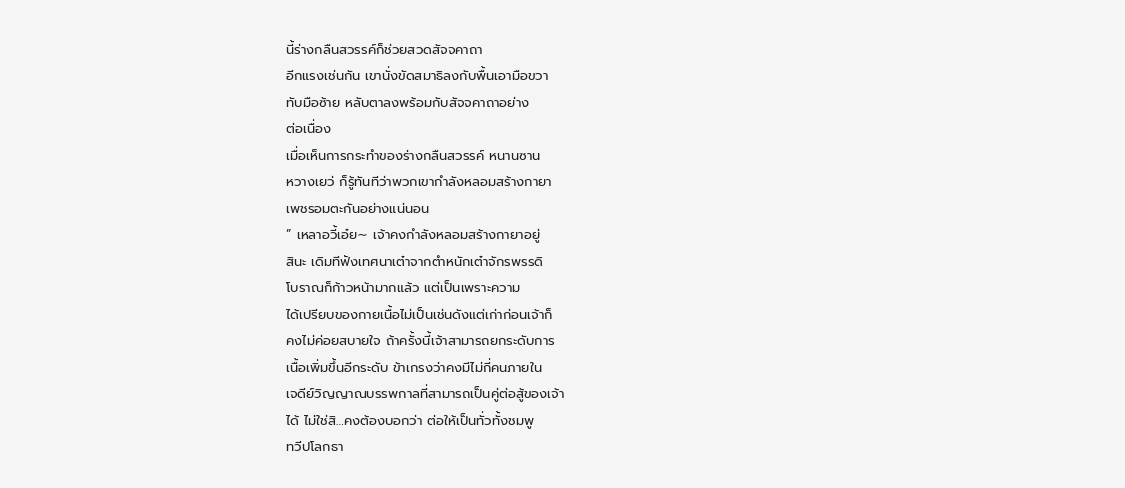นี้ร่างกลืนสวรรค์ก็ช่วยสวดสัจจคาถา
อีกแรงเช่นกัน เขานั่งขัดสมาธิลงกับพื้นเอามือขวา
ทับมือซ้าย หลับตาลงพร้อมกับสัจจคาถาอย่าง
ต่อเนื่อง
เมื่อเห็นการกระทำของร่างกลืนสวรรค์ หนานซาน
หวางเยว่ ก็รู้ทันทีว่าพวกเขากำลังหลอมสร้างกายา
เพชรอมตะกันอย่างแน่นอน
” เหลาอวี้เอ๋ย∼ เจ้าคงกำลังหลอมสร้างกายาอยู่
สินะ เดิมทีฟังเทศนาเต๋าจากตำหนักเต๋าจักรพรรดิ
โบราณก็ก้าวหน้ามากแล้ว แต่เป็นเพราะความ
ได้เปรียบของกายเนื้อไม่เป็นเช่นดังแต่เก่าก่อนเจ้าก็
คงไม่ค่อยสบายใจ ถ้าครั้งนี้เจ้าสามารถยกระดับการ
เนื้อเพิ่มขึ้นอีกระดับ ข้าเกรงว่าคงมีไม่กี่คนภายใน
เจดีย์วิญญาณบรรพกาลที่สามารถเป็นคู่ต่อสู้ของเจ้า
ได้ ไม่ใช่สิ…คงต้องบอกว่า ต่อให้เป็นทั่วทั้งชมพู
ทวีปโลกธา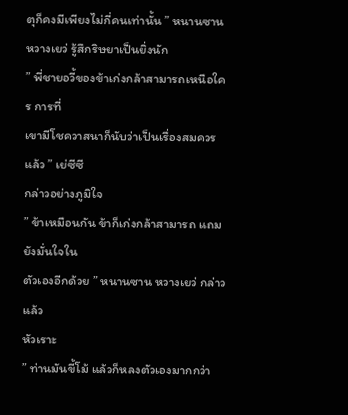ตุก็คงมีเพียงไม่กี่คนเท่านั้น ” หนานซาน
หวางเยว่ รู้สึกริษยาเป็นยิ่งนัก
” พี่ชายอวี้ของข้าเก่งกล้าสามารถเหนือใคร การที่
เขามีโชควาสนาก็นับว่าเป็นเรื่องสมควรแล้ว ” เย่ซีซี
กล่าวอย่างภูมิใจ
” ข้าเหมือนกัน ข้าก็เก่งกล้าสามารถ แถมยังมั่นใจใน
ตัวเองอีกด้วย ” หนานซาน หวางเยว่ กล่าวแล้ว
หัวเราะ
” ท่านมันขี้โม้ แล้วก็หลงตัวเองมากกว่า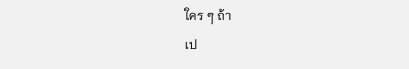ใคร ๆ ถ้า
เป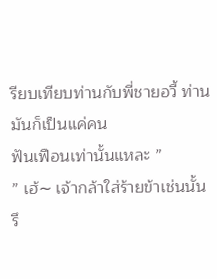รียบเทียบท่านกับพี่ชายอวี้ ท่านมันก็เป็นแค่คน
ฟันเฟือนเท่านั้นแหละ ”
” เฮ้∼ เจ้ากล้าใส่ร้ายข้าเช่นนั้นรึ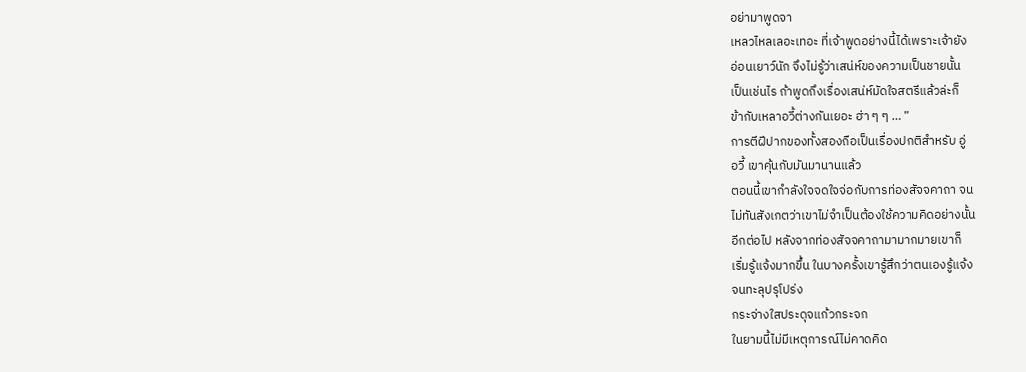อย่ามาพูดจา
เหลวไหลเลอะเทอะ ที่เจ้าพูดอย่างนี้ได้เพราะเจ้ายัง
อ่อนเยาว์นัก จึงไม่รู้ว่าเสน่ห์ของความเป็นชายนั้น
เป็นเช่นไร ถ้าพูดถึงเรื่องเสน่ห์มัดใจสตรีแล้วล่ะก็
ข้ากับเหลาอวี้ต่างกันเยอะ ฮ่า ๆ ๆ … ”
การตีฝีปากของทั้งสองถือเป็นเรื่องปกติสำหรับ อู่
อวี้ เขาคุ้นกับมันมานานแล้ว
ตอนนี้เขากำลังใจจดใจจ่อกับการท่องสัจจคาถา จน
ไม่ทันสังเกตว่าเขาไม่จำเป็นต้องใช้ความคิดอย่างนั้น
อีกต่อไป หลังจากท่องสัจจคาถามามากมายเขาก็
เริ่มรู้แจ้งมากขึ้น ในบางครั้งเขารู้สึกว่าตนเองรู้แจ้ง
จนทะลุปรุโปร่ง
กระจ่างใสประดุจแก้วกระจก
ในยามนี้ไม่มีเหตุการณ์ไม่คาดคิด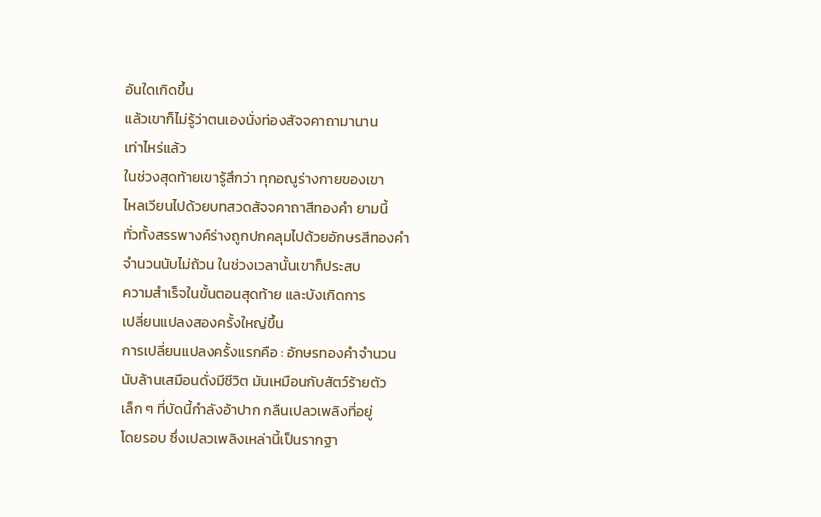อันใดเกิดขึ้น
แล้วเขาก็ไม่รู้ว่าตนเองนั่งท่องสัจจคาถามานาน
เท่าไหร่แล้ว
ในช่วงสุดท้ายเขารู้สึกว่า ทุกอณูร่างกายของเขา
ไหลเวียนไปด้วยบทสวดสัจจคาถาสีทองคำ ยามนี้
ทั่วทั้งสรรพางค์ร่างถูกปกคลุมไปด้วยอักษรสีทองคำ
จำนวนนับไม่ถ้วน ในช่วงเวลานั้นเขาก็ประสบ
ความสำเร็จในขั้นตอนสุดท้าย และบังเกิดการ
เปลี่ยนแปลงสองครั้งใหญ่ขึ้น
การเปลี่ยนแปลงครั้งแรกคือ : อักษรทองคำจำนวน
นับล้านเสมือนดั่งมีชีวิต มันเหมือนกับสัตว์ร้ายตัว
เล็ก ๆ ที่บัดนี้กำลังอ้าปาก กลืนเปลวเพลิงที่อยู่
โดยรอบ ซึ่งเปลวเพลิงเหล่านี้เป็นรากฐา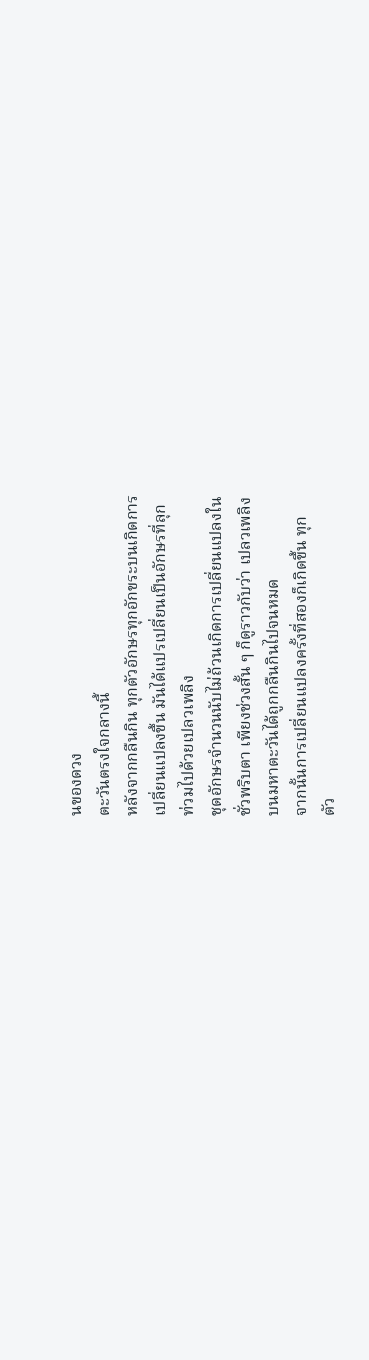นของดวง
ตะวันตรงใจกลางนี้
หลังจากกลืนกิน ทุกตัวอักษรทุกอักขระบนเกิดการ
เปลี่ยนแปลงขึ้น มันได้แปรเปลี่ยนเป็นอักษรที่ลุก
ท่วมไปด้วยเปลวเพลิง
ชุดอักษรจำนวนนับไม่ถ้วนเกิดการเปลี่ยนแปลงใน
ชั่วพริบตา เพียงช่วงสั้น ๆ ก็ดูราวกับว่า เปลวเพลิง
บนมหาตะวันได้ถูกกลืนกินไปจนหมด
จากนั้นการเปลี่ยนแปลงครั้งที่สองก็เกิดขึ้น ทุก
ตัว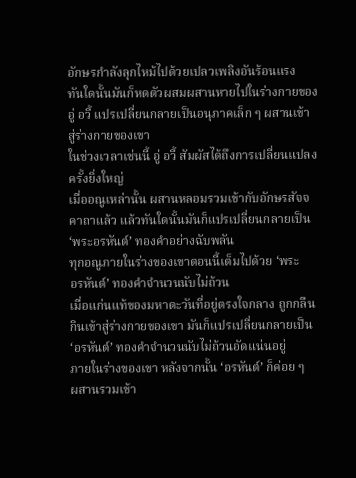อักษรกำลังลุกไหม้ไปด้วยเปลวเพลิงอันร้อนแรง
ทันใดนั้นมันก็หดตัวผสมผสานหายไปในร่างกายของ
อู่ อวี้ แปรเปลี่ยนกลายเป็นอนุภาคเล็ก ๆ ผสานเข้า
สู่ร่างกายของเขา
ในช่วงเวลาเช่นนี้ อู่ อวี้ สัมผัสได้ถึงการเปลี่ยนแปลง
ครั้งยิ่งใหญ่
เมื่ออณูเหล่านั้น ผสานหลอมรวมเข้ากับอักษรสัจจ
คาถาแล้ว แล้วทันใดนั้นมันก็แปรเปลี่ยนกลายเป็น
‘พระอรหันต์’ ทองคำอย่างฉับพลัน
ทุกอณูภายในร่างของเขาตอนนี้เต็มไปด้วย ‘พระ
อรหันต์’ ทองคำจำนวนนับไม่ถ้วน
เมื่อแก่นแท้ของมหาตะวันที่อยู่ตรงใจกลาง ถูกกลืน
กินเข้าสู่ร่างกายของเขา มันก็แปรเปลี่ยนกลายเป็น
‘อรหันต์’ ทองคำจำนวนนับไม่ถ้วนอัดแน่นอยู่
ภายในร่างของเขา หลังจากนั้น ‘อรหันต์’ ก็ค่อย ๆ
ผสานรวมเข้า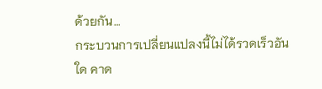ด้วยกัน…
กระบวนการเปลี่ยนแปลงนี้ไม่ได้รวดเร็วอันใด คาด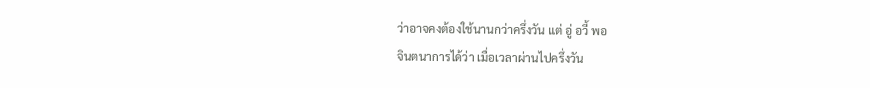ว่าอาจคงต้องใช้นานกว่าครึ่งวัน แต่ อู่ อวี้ พอ
จินตนาการได้ว่า เมื่อเวลาผ่านไปครึ่งวัน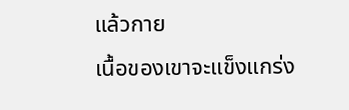แล้วกาย
เนื้อของเขาจะแข็งแกร่ง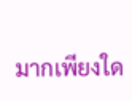มากเพียงใด